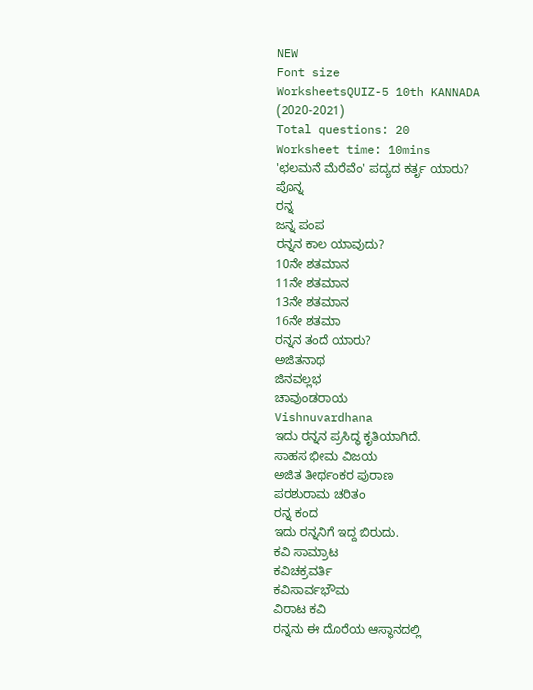NEW
Font size
WorksheetsQUIZ-5 10th KANNADA (2020-2021)
Total questions: 20
Worksheet time: 10mins
'ಛಲಮನೆ ಮೆರೆವೆಂ' ಪದ್ಯದ ಕರ್ತೃ ಯಾರು?
ಪೊನ್ನ
ರನ್ನ
ಜನ್ನ ಪಂಪ
ರನ್ನನ ಕಾಲ ಯಾವುದು?
10ನೇ ಶತಮಾನ
11ನೇ ಶತಮಾನ
13ನೇ ಶತಮಾನ
16ನೇ ಶತಮಾ
ರನ್ನನ ತಂದೆ ಯಾರು?
ಅಜಿತನಾಥ
ಜಿನವಲ್ಲಭ
ಚಾವುಂಡರಾಯ
Vishnuvardhana
ಇದು ರನ್ನನ ಪ್ರಸಿದ್ಧ ಕೃತಿಯಾಗಿದೆ.
ಸಾಹಸ ಭೀಮ ವಿಜಯ
ಅಜಿತ ತೀರ್ಥಂಕರ ಪುರಾಣ
ಪರಶುರಾಮ ಚರಿತಂ
ರನ್ನ ಕಂದ
ಇದು ರನ್ನನಿಗೆ ಇದ್ದ ಬಿರುದು.
ಕವಿ ಸಾಮ್ರಾಟ
ಕವಿಚಕ್ರವರ್ತಿ
ಕವಿಸಾರ್ವಭೌಮ
ವಿರಾಟ ಕವಿ
ರನ್ನನು ಈ ದೊರೆಯ ಆಸ್ಥಾನದಲ್ಲಿ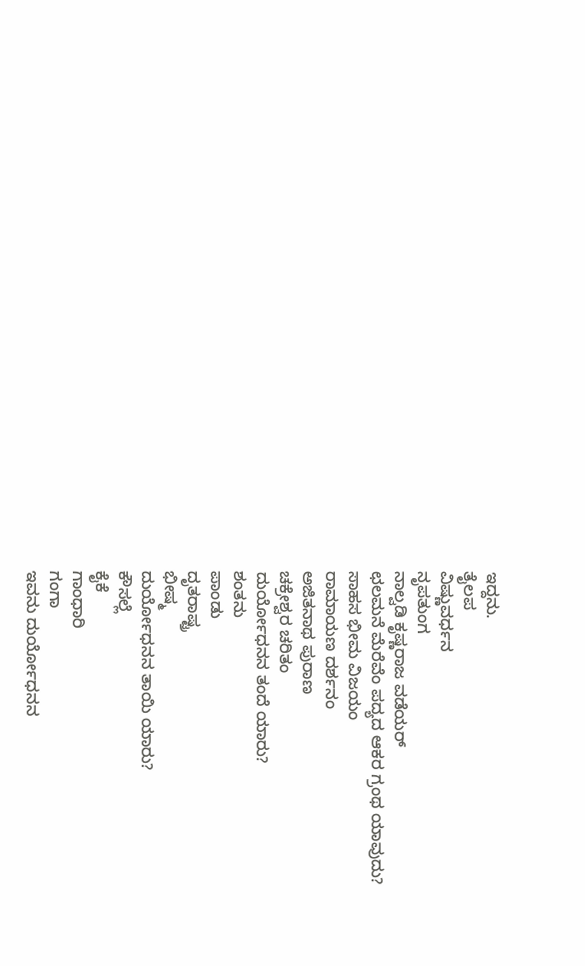ಇದ್ದನು.
ತೈಲಪ
ವಿಷ್ಣುವರ್ಧನ
ನೃಪತುಂಗ
ನಾಲ್ವಡಿ ಕೃಷ್ಣರಾಜ ವಡೆಯರ್
ಛಲಮನೆ ಮೆರೆವೆಂ ಪದ್ಯದ ಆಕರ ಗ್ರಂಥ ಯಾವುದು?
ಸಾಹಸ ಭೀಮ ವಿಜಯಂ
ರಾಮಾಯಣ ದರ್ಶನಂ
ಅಜಿತನಾಥ ಪುರಾಣ
ಚಕ್ರೇಶ್ವರ ಚರಿತಂ
ದುರ್ಯೋಧನನ ತಂದೆ ಯಾರು?
ಶಂತನು
ಪಾಂಡು
ದೃತರಾಷ್ಟ್ರ
ಭೀಷ್ಮ
ದುರ್ಯೋಧನನ ತಾಯಿ ಯಾರು?
ಕೌಸಲ್ಲೆ
ಕೈಕೆ
ಗಾಂಧಾರಿ
ಗಂಗಾ
ಇವನು ದುರ್ಯೋಧನನ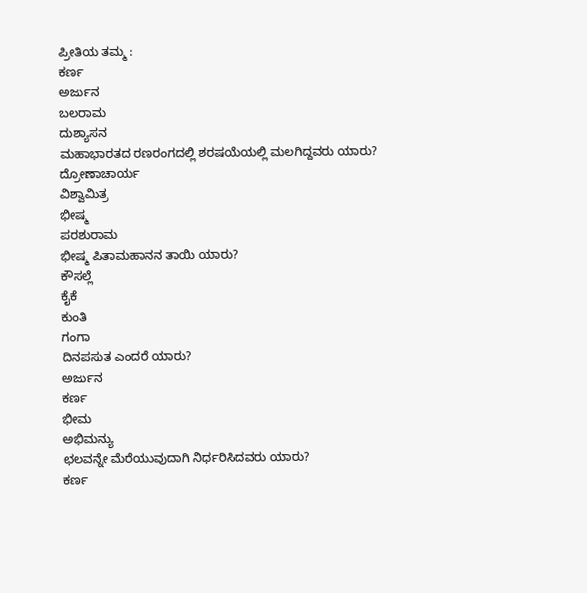ಪ್ರೀತಿಯ ತಮ್ಮ :
ಕರ್ಣ
ಅರ್ಜುನ
ಬಲರಾಮ
ದುಶ್ಯಾಸನ
ಮಹಾಭಾರತದ ರಣರಂಗದಲ್ಲಿ ಶರಷಯೆಯಲ್ಲಿ ಮಲಗಿದ್ದವರು ಯಾರು?
ದ್ರೋಣಾಚಾರ್ಯ
ವಿಶ್ವಾಮಿತ್ರ
ಭೀಷ್ಮ
ಪರಶುರಾಮ
ಭೀಷ್ಮ ಪಿತಾಮಹಾನನ ತಾಯಿ ಯಾರು?
ಕೌಸಲ್ಲೆ
ಕೈಕೆ
ಕುಂತಿ
ಗಂಗಾ
ದಿನಪಸುತ ಎಂದರೆ ಯಾರು?
ಅರ್ಜುನ
ಕರ್ಣ
ಭೀಮ
ಅಭಿಮನ್ಯು
ಛಲವನ್ನೇ ಮೆರೆಯುವುದಾಗಿ ನಿರ್ಧರಿಸಿದವರು ಯಾರು?
ಕರ್ಣ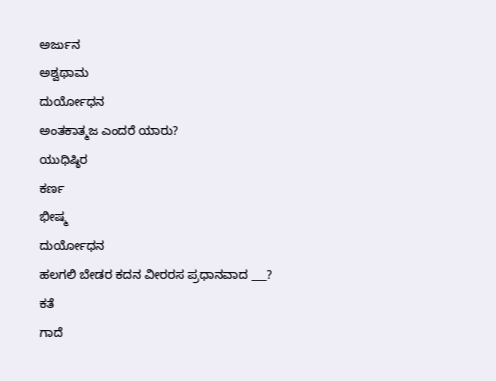ಅರ್ಜುನ
ಅಶ್ವಥಾಮ
ದುರ್ಯೋಧನ
ಅಂತಕಾತ್ಮಜ ಎಂದರೆ ಯಾರು?
ಯುಧಿಷ್ಠಿರ
ಕರ್ಣ
ಭೀಷ್ಮ
ದುರ್ಯೋಧನ
ಹಲಗಲಿ ಬೇಡರ ಕದನ ವೀರರಸ ಪ್ರಧಾನವಾದ ___?
ಕತೆ
ಗಾದೆ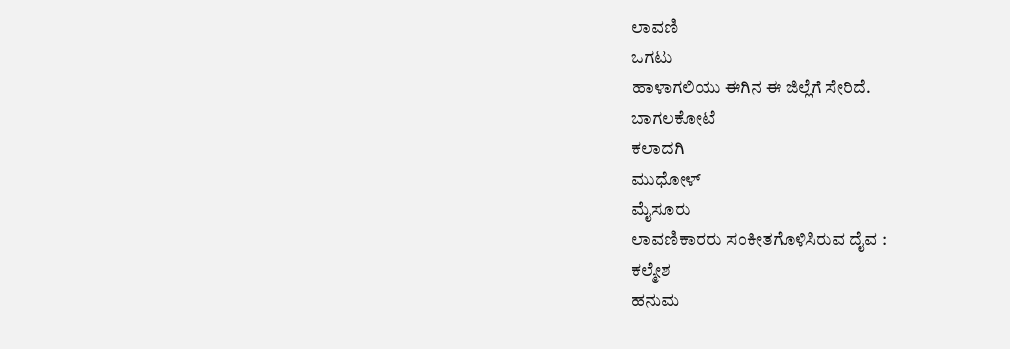ಲಾವಣಿ
ಒಗಟು
ಹಾಳಾಗಲಿಯು ಈಗಿನ ಈ ಜಿಲ್ಲೆಗೆ ಸೇರಿದೆ.
ಬಾಗಲಕೋಟೆ
ಕಲಾದಗಿ
ಮುಧೋಳ್
ಮೈಸೂರು
ಲಾವಣಿಕಾರರು ಸಂಕೀತಗೊಳಿಸಿರುವ ದೈವ :
ಕಲ್ಮೇಶ
ಹನುಮ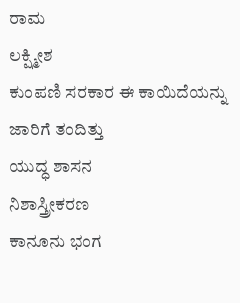ರಾಮ
ಲಕ್ಷ್ಮೀಶ
ಕುಂಪಣಿ ಸರಕಾರ ಈ ಕಾಯಿದೆಯನ್ನು ಜಾರಿಗೆ ತಂದಿತ್ತು
ಯುದ್ಧ ಶಾಸನ
ನಿಶಾಸ್ತ್ರೀಕರಣ
ಕಾನೂನು ಭಂಗ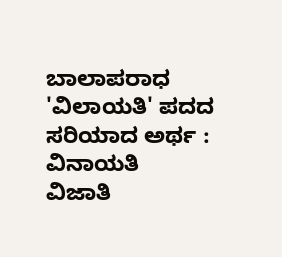ಬಾಲಾಪರಾಧ
'ವಿಲಾಯತಿ' ಪದದ ಸರಿಯಾದ ಅರ್ಥ :
ವಿನಾಯತಿ
ವಿಜಾತಿ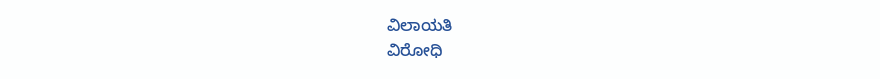ವಿಲಾಯತಿ
ವಿರೋಧಿ